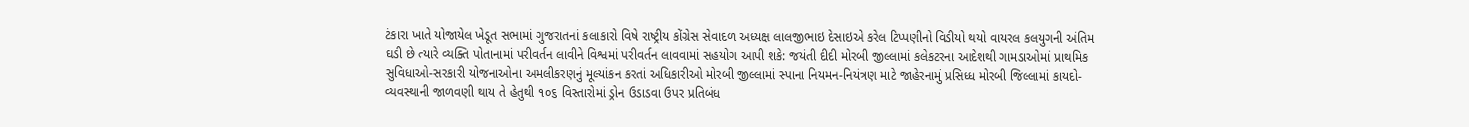ટંકારા ખાતે યોજાયેલ ખેડૂત સભામાં ગુજરાતનાં કલાકારો વિષે રાષ્ટ્રીય કોંગ્રેસ સેવાદળ અધ્યક્ષ લાલજીભાઇ દેસાઇએ કરેલ ટિપ્પણીનો વિડીયો થયો વાયરલ કલયુગની અંતિમ ઘડી છે ત્યારે વ્યક્તિ પોતાનામાં પરીવર્તન લાવીને વિશ્વમાં પરીવર્તન લાવવામાં સહયોગ આપી શકે: જયંતી દીદી મોરબી જીલ્લામાં કલેકટરના આદેશથી ગામડાઓમાં પ્રાથમિક સુવિધાઓ-સરકારી યોજનાઓના અમલીકરણનું મૂલ્યાંકન કરતાં અધિકારીઓ મોરબી જીલ્લામાં સ્પાના નિયમન-નિયંત્રણ માટે જાહેરનામું પ્રસિધ્ધ મોરબી જિલ્લામાં કાયદો-વ્યવસ્થાની જાળવણી થાય તે હેતુથી ૧૦૬ વિસ્તારોમાં ડ્રોન ઉડાડવા ઉપર પ્રતિબંધ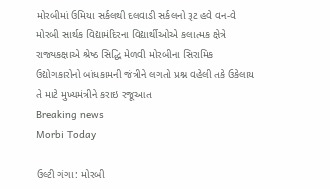મોરબીમાં ઉમિયા સર્કલથી દલવાડી સર્કલનો રૂટ હવે વન-વે મોરબી સાર્થક વિદ્યામંદિરના વિદ્યાર્થીઓએ કલાત્મક ક્ષેત્રે રાજ્યકક્ષાએ શ્રેષ્ઠ સિદ્ધિ મેળવી મોરબીના સિરામિક ઉદ્યોગકારોનો બાંધકામની જંત્રીને લગતો પ્રશ્ન વહેલી તકે ઉકેલાય તે માટે મુખ્યમંત્રીને કરાઇ રજૂઆત
Breaking news
Morbi Today

ઉલ્ટી ગંગા: મોરબી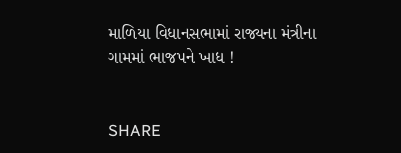માળિયા વિધાનસભામાં રાજ્યના મંત્રીના ગામમાં ભાજપને ખાધ !


SHARE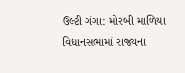ઉલ્ટી ગંગા: મોરબી માળિયા વિધાનસભામાં રાજ્યના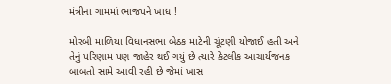મંત્રીના ગામમાં ભાજપને ખાધ !

મોરબી માળિયા વિધાનસભા બેઠક માટેની ચૂંટણી યોજાઈ હતી અને તેનું પરિણામ પણ જાહેર થઈ ગયું છે ત્યારે કેટલીક આચાર્યજનક બાબતો સામે આવી રહી છે જેમાં ખાસ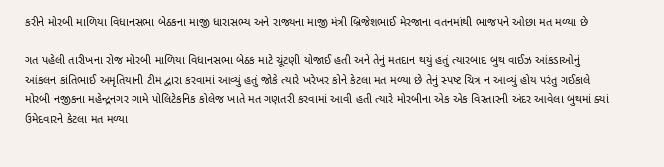કરીને મોરબી માળિયા વિધાનસભા બેઠકના માજી ધારાસભ્ય અને રાજ્યના માજી મંત્રી બ્રિજેશભાઈ મેરજાના વતનમાંથી ભાજપને ઓછા મત મળ્યા છે

ગત પહેલી તારીખના રોજ મોરબી માળિયા વિધાનસભા બેઠક માટે ચૂંટણી યોજાઈ હતી અને તેનું મતદાન થયું હતું ત્યારબાદ બુથ વાઈઝ આંકડાઓનું આંકલન કાંતિભાઈ અમૃતિયાની ટીમ દ્વારા કરવામાં આવ્યું હતું જોકે ત્યારે ખરેખર કોને કેટલા મત મળ્યા છે તેનું સ્પષ્ટ ચિત્ર ન આવ્યું હોય પરંતુ ગઈકાલે મોરબી નજીકના મહેન્દ્રનગર ગામે પોલિટેકનિક કોલેજ ખાતે મત ગણતરી કરવામાં આવી હતી ત્યારે મોરબીના એક એક વિસ્તારની અંદર આવેલા બુથમાં ક્યાં ઉમેદવારને કેટલા મત મળ્યા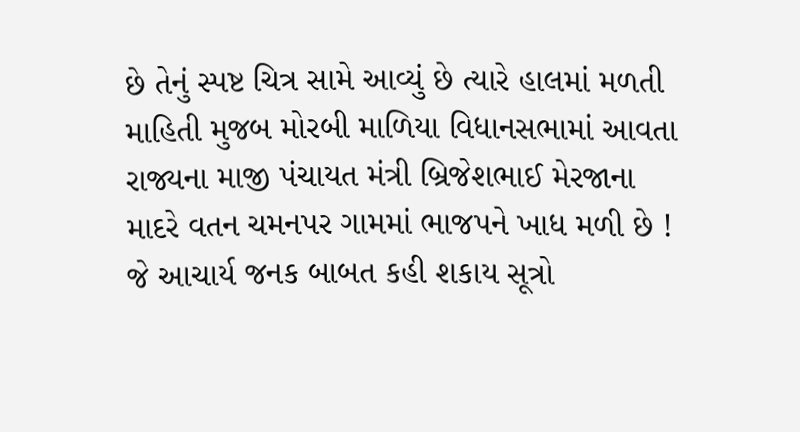છે તેનું સ્પષ્ટ ચિત્ર સામે આવ્યું છે ત્યારે હાલમાં મળતી માહિતી મુજબ મોરબી માળિયા વિધાનસભામાં આવતા રાજ્યના માજી પંચાયત મંત્રી બ્રિજેશભાઈ મેરજાના માદરે વતન ચમનપર ગામમાં ભાજપને ખાધ મળી છે ! જે આચાર્ય જનક બાબત કહી શકાય સૂત્રો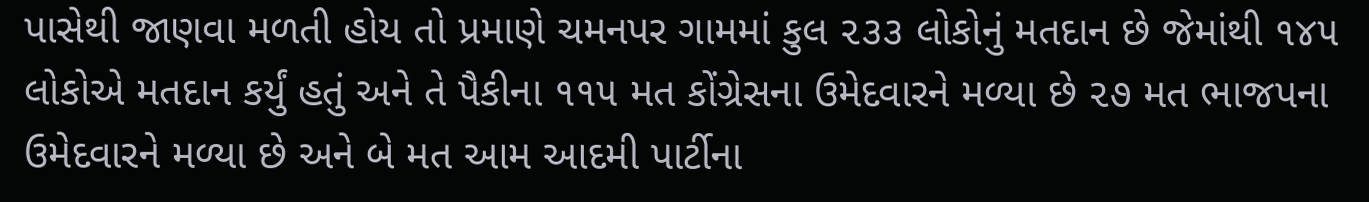પાસેથી જાણવા મળતી હોય તો પ્રમાણે ચમનપર ગામમાં કુલ ૨૩૩ લોકોનું મતદાન છે જેમાંથી ૧૪૫ લોકોએ મતદાન કર્યું હતું અને તે પૈકીના ૧૧૫ મત કોંગ્રેસના ઉમેદવારને મળ્યા છે ૨૭ મત ભાજપના ઉમેદવારને મળ્યા છે અને બે મત આમ આદમી પાર્ટીના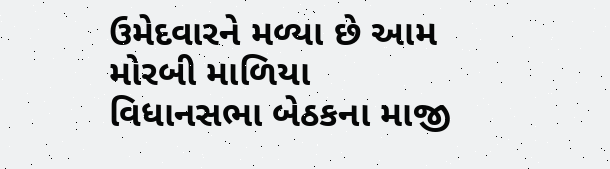ઉમેદવારને મળ્યા છે આમ મોરબી માળિયા વિધાનસભા બેઠકના માજી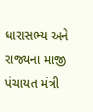ધારાસભ્ય અને રાજ્યના માજી પંચાયત મંત્રી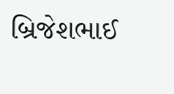બ્રિજેશભાઈ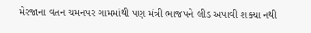મેરજાના વતન ચમનપર ગામમાંથી પણ મંત્રી ભાજપને લીડ અપાવી શક્યા નથી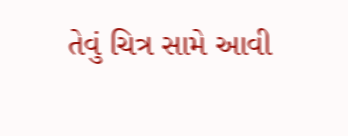તેવું ચિત્ર સામે આવી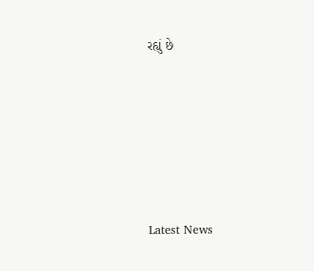રહ્યું છે






Latest News